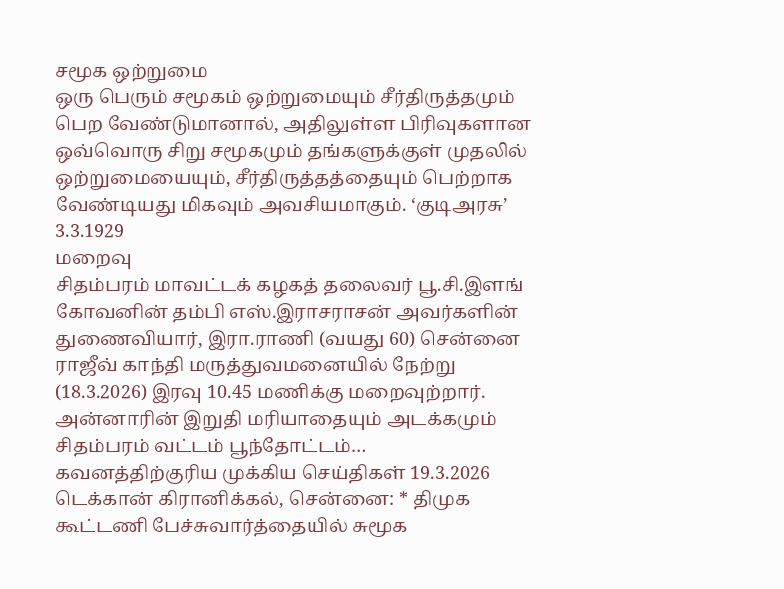சமூக ஒற்றுமை
ஒரு பெரும் சமூகம் ஒற்றுமையும் சீர்திருத்தமும் பெற வேண்டுமானால், அதிலுள்ள பிரிவுகளான ஒவ்வொரு சிறு சமூகமும் தங்களுக்குள் முதலில் ஒற்றுமையையும், சீர்திருத்தத்தையும் பெற்றாக வேண்டியது மிகவும் அவசியமாகும். ‘குடிஅரசு’ 3.3.1929
மறைவு
சிதம்பரம் மாவட்டக் கழகத் தலைவர் பூ.சி.இளங் கோவனின் தம்பி எஸ்.இராசராசன் அவர்களின் துணைவியார், இரா.ராணி (வயது 60) சென்னை ராஜீவ் காந்தி மருத்துவமனையில் நேற்று (18.3.2026) இரவு 10.45 மணிக்கு மறைவுற்றார். அன்னாரின் இறுதி மரியாதையும் அடக்கமும் சிதம்பரம் வட்டம் பூந்தோட்டம்…
கவனத்திற்குரிய முக்கிய செய்திகள் 19.3.2026
டெக்கான் கிரானிக்கல், சென்னை: * திமுக கூட்டணி பேச்சுவார்த்தையில் சுமூக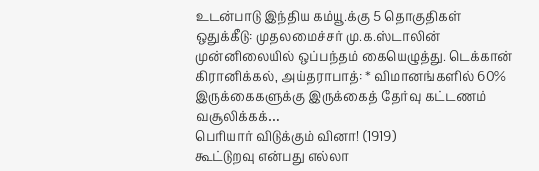உடன்பாடு இந்திய கம்யூ.க்கு 5 தொகுதிகள் ஒதுக்கீடு: முதலமைச்சர் மு.க.ஸ்டாலின் முன்னிலையில் ஒப்பந்தம் கையெழுத்து. டெக்கான் கிரானிக்கல், அய்தராபாத்: * விமானங்களில் 60% இருக்கைகளுக்கு இருக்கைத் தேர்வு கட்டணம் வசூலிக்கக்…
பெரியார் விடுக்கும் வினா! (1919)
கூட்டுறவு என்பது எல்லா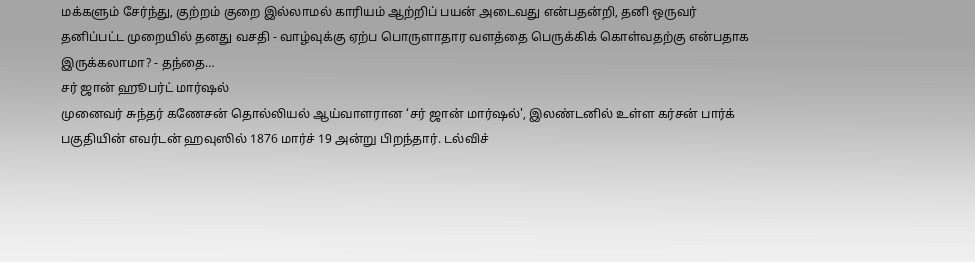மக்களும் சேர்ந்து, குற்றம் குறை இல்லாமல் காரியம் ஆற்றிப் பயன் அடைவது என்பதன்றி, தனி ஒருவர் தனிப்பட்ட முறையில் தனது வசதி - வாழ்வுக்கு ஏற்ப பொருளாதார வளத்தை பெருக்கிக் கொள்வதற்கு என்பதாக இருக்கலாமா? - தந்தை…
சர் ஜான் ஹூபர்ட் மார்ஷல்
முனைவர் சுந்தர் கணேசன் தொல்லியல் ஆய்வாளரான ‘சர் ஜான் மார்ஷல்', இலண்டனில் உள்ள கர்சன் பார்க் பகுதியின் எவர்டன் ஹவுஸில் 1876 மார்ச் 19 அன்று பிறந்தார். டல்விச்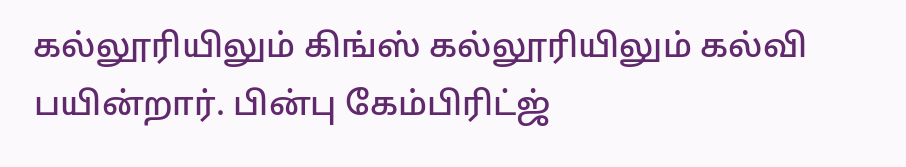கல்லூரியிலும் கிங்ஸ் கல்லூரியிலும் கல்வி பயின்றார். பின்பு கேம்பிரிட்ஜ்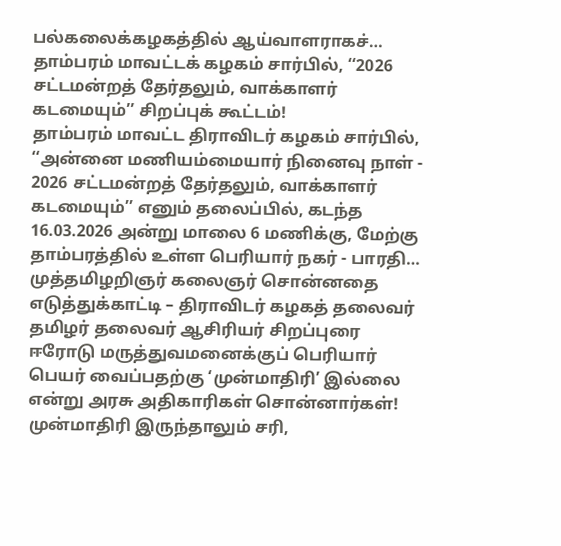பல்கலைக்கழகத்தில் ஆய்வாளராகச்…
தாம்பரம் மாவட்டக் கழகம் சார்பில், ‘‘2026 சட்டமன்றத் தேர்தலும், வாக்காளர் கடமையும்’’ சிறப்புக் கூட்டம்!
தாம்பரம் மாவட்ட திராவிடர் கழகம் சார்பில், ‘‘அன்னை மணியம்மையார் நினைவு நாள் - 2026 சட்டமன்றத் தேர்தலும், வாக்காளர் கடமையும்’’ எனும் தலைப்பில், கடந்த 16.03.2026 அன்று மாலை 6 மணிக்கு, மேற்கு தாம்பரத்தில் உள்ள பெரியார் நகர் - பாரதி…
முத்தமிழறிஞர் கலைஞர் சொன்னதை எடுத்துக்காட்டி – திராவிடர் கழகத் தலைவர் தமிழர் தலைவர் ஆசிரியர் சிறப்புரை
ஈரோடு மருத்துவமனைக்குப் பெரியார் பெயர் வைப்பதற்கு ‘முன்மாதிரி’ இல்லை என்று அரசு அதிகாரிகள் சொன்னார்கள்! முன்மாதிரி இருந்தாலும் சரி,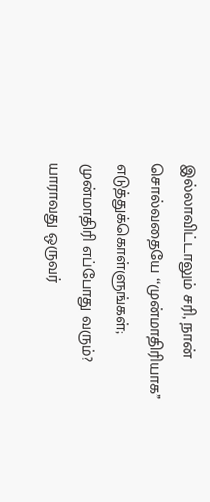இல்லாவிட்டாலும் சரி, நான் சொல்வதையே ‘‘முன்மாதிரியாக’’ எடுத்துக்கொள்ளுங்கள்; முன்மாதிரி எப்போது வரும்? யாராவது ஒருவர்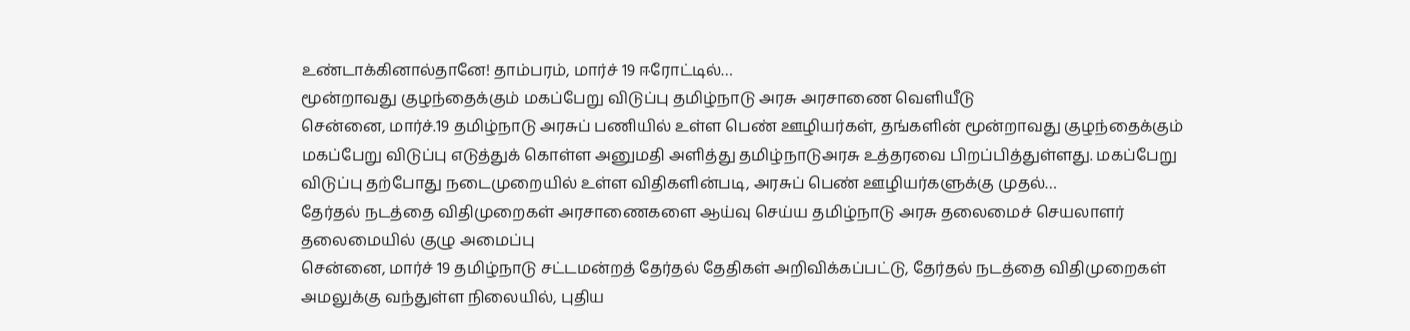உண்டாக்கினால்தானே! தாம்பரம், மார்ச் 19 ஈரோட்டில்…
மூன்றாவது குழந்தைக்கும் மகப்பேறு விடுப்பு தமிழ்நாடு அரசு அரசாணை வெளியீடு
சென்னை, மார்ச்.19 தமிழ்நாடு அரசுப் பணியில் உள்ள பெண் ஊழியர்கள், தங்களின் மூன்றாவது குழந்தைக்கும் மகப்பேறு விடுப்பு எடுத்துக் கொள்ள அனுமதி அளித்து தமிழ்நாடுஅரசு உத்தரவை பிறப்பித்துள்ளது. மகப்பேறு விடுப்பு தற்போது நடைமுறையில் உள்ள விதிகளின்படி, அரசுப் பெண் ஊழியர்களுக்கு முதல்…
தேர்தல் நடத்தை விதிமுறைகள் அரசாணைகளை ஆய்வு செய்ய தமிழ்நாடு அரசு தலைமைச் செயலாளர் தலைமையில் குழு அமைப்பு
சென்னை, மார்ச் 19 தமிழ்நாடு சட்டமன்றத் தேர்தல் தேதிகள் அறிவிக்கப்பட்டு, தேர்தல் நடத்தை விதிமுறைகள் அமலுக்கு வந்துள்ள நிலையில், புதிய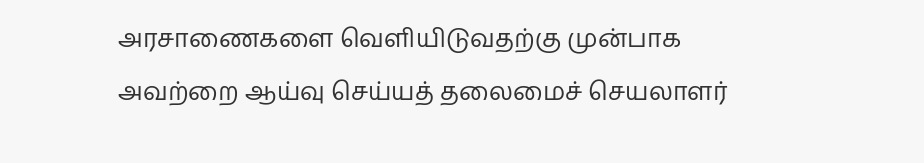அரசாணைகளை வெளியிடுவதற்கு முன்பாக அவற்றை ஆய்வு செய்யத் தலைமைச் செயலாளர்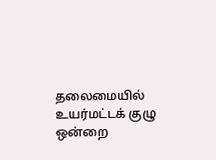தலைமையில் உயர்மட்டக் குழு ஒன்றை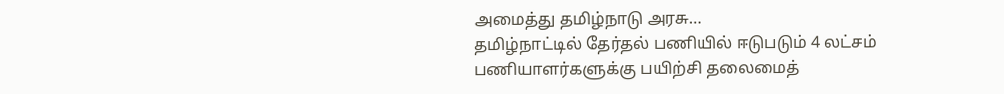அமைத்து தமிழ்நாடு அரசு…
தமிழ்நாட்டில் தேர்தல் பணியில் ஈடுபடும் 4 லட்சம் பணியாளர்களுக்கு பயிற்சி தலைமைத்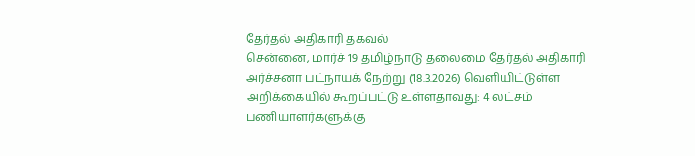தேர்தல் அதிகாரி தகவல்
சென்னை, மார்ச் 19 தமிழ்நாடு தலைமை தேர்தல் அதிகாரி அர்ச்சனா பட்நாயக் நேற்று (18.3.2026) வெளியிட்டுள்ள அறிக்கையில் கூறப்பட்டு உள்ளதாவது: 4 லட்சம் பணியாளர்களுக்கு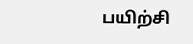பயிற்சி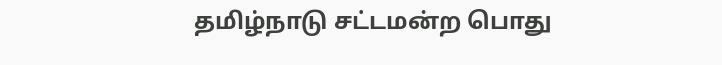தமிழ்நாடு சட்டமன்ற பொது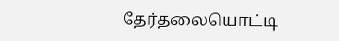தேர்தலையொட்டி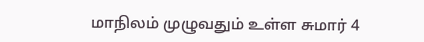மாநிலம் முழுவதும் உள்ள சுமார் 4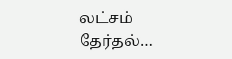லட்சம் தேர்தல்…